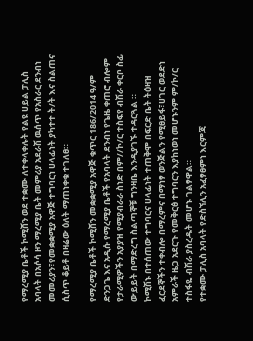የማረሚያ ቤቶች ኮሚሸን ወደ ተቋሙ ለተቀላቀሉት የልዩ ሀይል ፓሊስ አባላት በአሶሳ ዞን ማረሚያ ቤት መምሪያ አደራሽ ዉሰጥ የአስራር ደንብነ መመሪያን፣የመቋቋሚያ አዋጅ ተግባርነ ሀላፊነት ያካተተ ት/ት እና ስልጠና ሲስጥ ቆይቶ በዛሬው ዕለት ማጠነቀቁ ተገለፀ።

የማረሚያ ቤቶች ኮሚሸን መቋቋሚያ አዋጅ ቁጥር 186/2014 ዓ/ም ድንጋጌ እና አዲሱ የማረሚያ ቤቶች የአባላት ደንብነ የጌዜ ቀጠሮ ብሎም የታራሚዎችን አያያዝ የሚያብራራ ስነድ በም//ኮ/ር ተስፍየ ብሽራ ቀርቦ ስፊ ውይይት በማድረግ ስልጣኞቹ ግንዛቤ እንዲያገኙ ተዳርጓል ።
ኮሚሽኑ በተሰጠው ተግባርና ሀላፊነት ተጠቅሞ በፍርድ ቤት ትዕዛዝ ፈርደኞችን ተቀብሎ በማረምና በማነፃ ወንጅልን የሚፀይፋ፣ሀገር ወደድነ አምራች ዜጋ አደርጉ የመቅርፅ ተግባርን እያከነወነ መሆኑንም ም/ኮ/ር ተስፋዬ ብሽራ ያስረዱት መሆኑ ገልፃዋል።
የተቋሙ ፓሊስ አባላት የድስኘሊን አፈፃፀምነ እርምጃ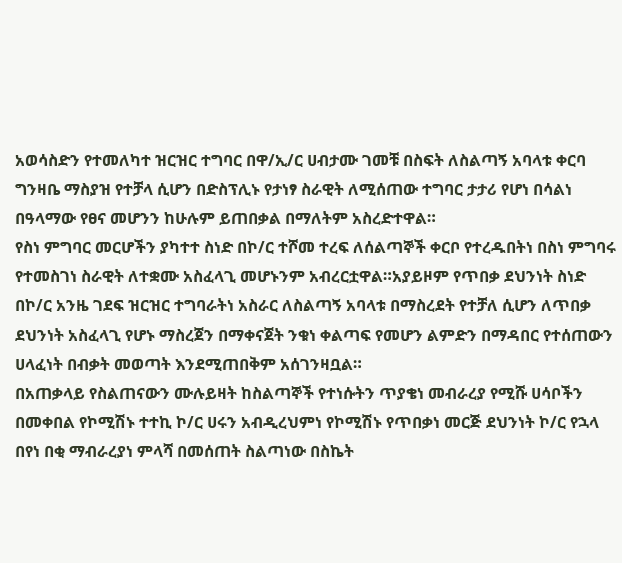አወሳስድን የተመለካተ ዝርዝር ተግባር በዋ/ኢ/ር ሀብታሙ ገመቹ በስፍት ለስልጣኝ አባላቱ ቀርባ ግንዛቤ ማስያዝ የተቻላ ሲሆን በድስፕሊኑ የታነፃ ስራዊት ለሚሰጠው ተግባር ታታሪ የሆነ በሳልነ በዓላማው የፀና መሆንን ከሁሉም ይጠበቃል በማለትም አስረድተዋል።
የስነ ምግባር መርሆችን ያካተተ ስነድ በኮ/ር ተሾመ ተረፍ ለሰልጣኞች ቀርቦ የተረዱበትነ በስነ ምግባሩ የተመስገነ ስራዊት ለተቋሙ አስፈላጊ መሆኑንም አብረርቷዋል።አያይዞም የጥበቃ ደህንነት ስነድ በኮ/ር አንዜ ገደፍ ዝርዝር ተግባራትነ አስራር ለስልጣኝ አባላቱ በማስረደት የተቻለ ሲሆን ለጥበቃ ደህንነት አስፈላጊ የሆኑ ማስረጀን በማቀናጀት ንቁነ ቀልጣፍ የመሆን ልምድን በማዳበር የተሰጠውን ሀላፈነት በብቃት መወጣት እንደሚጠበቅም አሰገንዛቧል።
በአጠቃላይ የስልጠናውን ሙሉይዛት ከስልጣኞች የተነሱትን ጥያቄነ መብራረያ የሚሹ ሀሳቦችን በመቀበል የኮሚሽኑ ተተኪ ኮ/ር ሀሩን አብዲረህምነ የኮሚሽኑ የጥበቃነ መርጅ ደህንነት ኮ/ር የኋላ በየነ በቂ ማብራረያነ ምላሻ በመሰጠት ስልጣነው በስኬት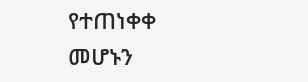የተጠነቀቀ መሆኑን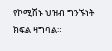የኮሚሽኑ ህዝብ ግንኙነት ክፍል ዛግባል።